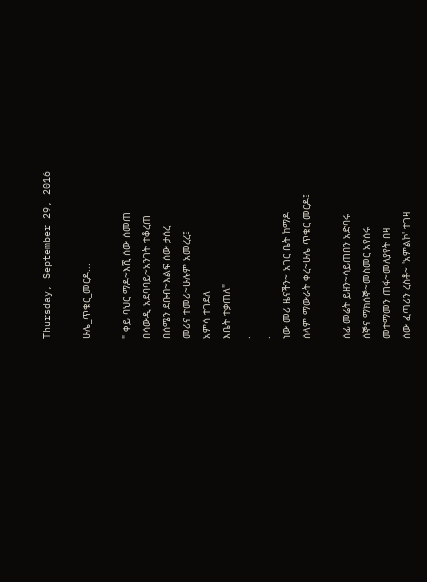Thursday, September 29, 2016

ሁሌ_ጥቁር_መርዶ...

" ቀይ ባህር ማዶ~እሺ ሰው ሰመጠ
በሳውዲ አደባባይ~አንገት ተቆረጠ
በሰሜን ደቡብ~እልፍ ሰው ታሰረ
መሪና ተመሪ~ሁሉም አመረረ፤
አምሳ ተገደለ
እቤት ተቃጠለ"
.
.
ነው መሪ ዜናችን~ አገር ቤት ከማዶ
ሰላም ማውራት ቀረ~ሁሌ ጥቁር መርዶ፤

ሰፊ መሬት ይዘን~ሳይጠበን አድባሩ
ሰኞና ማክሰኞ~መስመር አየሰሩ
መተማመን ጠፋ~መለያየት በዛ
ሰው ፈጣሪን ረስቶ~ 'አምልኮ' ተገዛ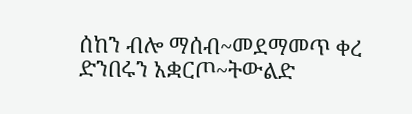ሰከን ብሎ ማሰብ~መደማመጥ ቀረ
ድንበሩን አቋርጦ~ትውልድ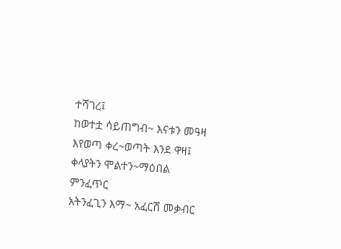ተሻገረ፤
ከወተቷ ሳይጠግብ~ እናቱን መዓዛ
እየወጣ ቀረ~ወጣት እንደ ዋዛ፤
ቀላያትን ሞልተን~ማዕበል ምንፈጥር
አትንፈጊን እማ~ አፈርሽ መቃብር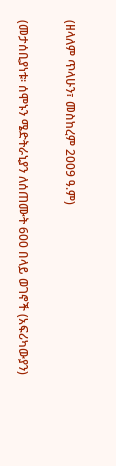(ዘላለም ጥላሁን፣ መስከረም 2009 ዓ.ም)

(መታሰቢያነቱ፡ ሰሞኑን ሜድትራኒያን ለሰጠሙት 600 በላይ ወገኖች (አፍሪካውያን)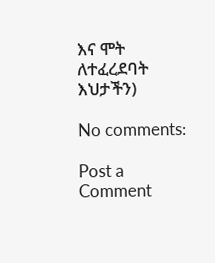እና ሞት ለተፈረደባት እህታችን)

No comments:

Post a Comment